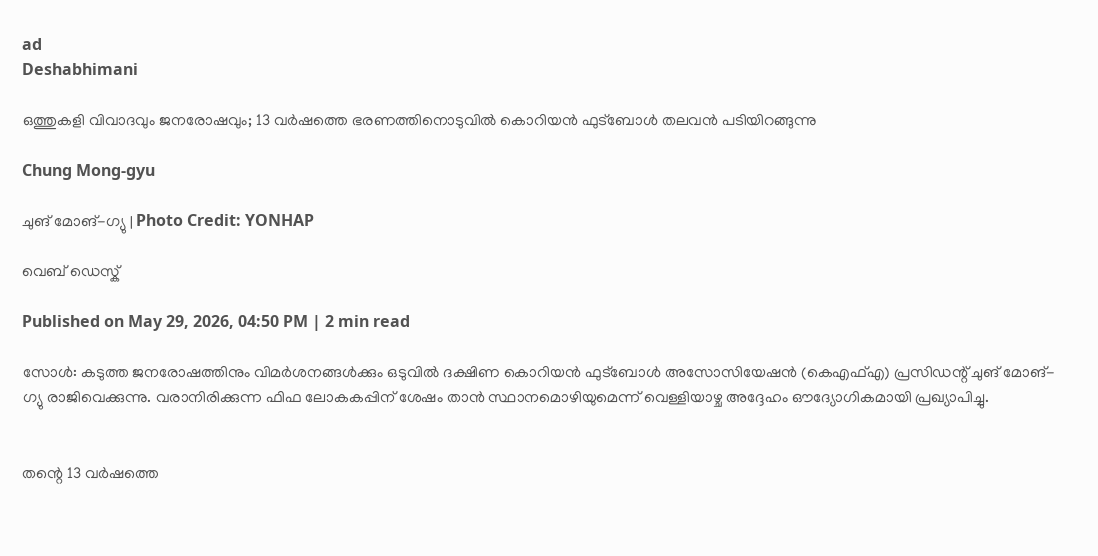ad
Deshabhimani

ഒത്തുകളി വിവാദവും ജനരോഷവും; 13 വർഷത്തെ ഭരണത്തിനൊടുവിൽ കൊറിയൻ ഫുട്ബോൾ തലവൻ പടിയിറങ്ങുന്നു

Chung Mong-gyu

ചുങ് മോങ്-ഗ്യു | Photo Credit: YONHAP

വെബ് ഡെസ്ക്

Published on May 29, 2026, 04:50 PM | 2 min read

സോൾ: കടുത്ത ജനരോഷത്തിനും വിമർശനങ്ങൾക്കും ഒടുവിൽ ദക്ഷിണ കൊറിയൻ ഫുട്ബോൾ അസോസിയേഷൻ (കെഎഫ്എ) പ്രസിഡന്റ് ചുങ് മോങ്-ഗ്യു രാജിവെക്കുന്നു. വരാനിരിക്കുന്ന ഫിഫ ലോകകപ്പിന് ശേഷം താൻ സ്ഥാനമൊഴിയുമെന്ന് വെള്ളിയാഴ്ച അദ്ദേഹം ഔദ്യോഗികമായി പ്രഖ്യാപിച്ചു.


തന്റെ 13 വർഷത്തെ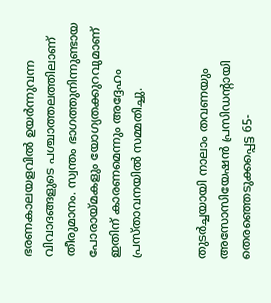ഭരണകാലയളവിൽ ഉയർന്നുവന്ന വിവാദങ്ങളുടെ പശ്ചാത്തലത്തിലാണ് തീരുമാനം. സ്വന്തം ഭാഗത്തുനിന്നുണ്ടായ പോരായ്മകളും യോഗ്യതക്കുറവുമാണ് ഇതിന് കാരണമെന്നും അദ്ദേഹം പ്രസ്താവനയിൽ സമ്മതിച്ചു.


തുടർച്ചയായി നാലാം തവണയും അസോസിയേഷൻ പ്രസിഡന്റായി തെരഞ്ഞെടുക്കപ്പെട്ട 65-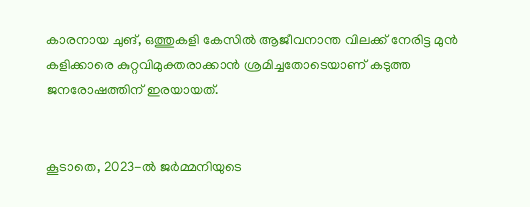കാരനായ ചുങ്, ഒത്തുകളി കേസിൽ ആജീവനാന്ത വിലക്ക് നേരിട്ട മുൻ കളിക്കാരെ കുറ്റവിമുക്തരാക്കാൻ ശ്രമിച്ചതോടെയാണ് കടുത്ത ജനരോഷത്തിന് ഇരയായത്.


കൂടാതെ, 2023-ൽ ജർമ്മനിയുടെ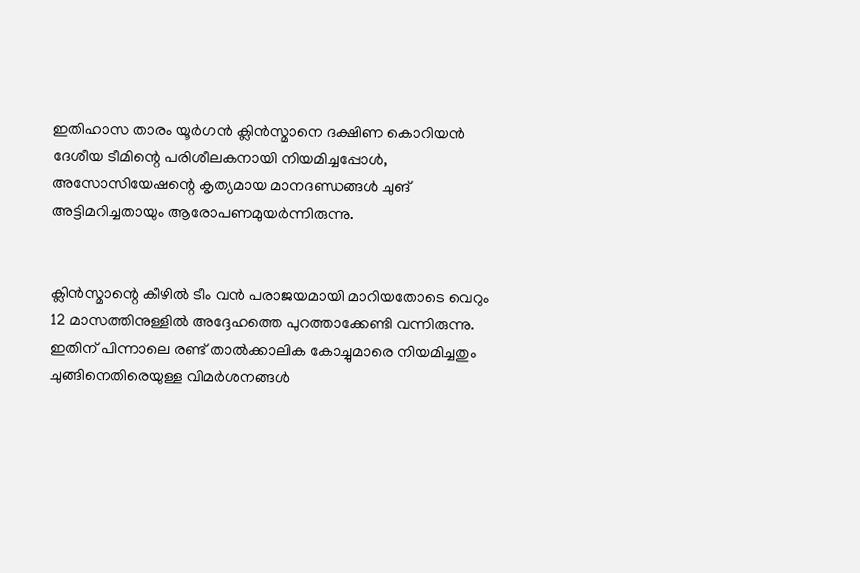ഇതിഹാസ താരം യൂർഗൻ ക്ലിൻസ്മാനെ ദക്ഷിണ കൊറിയൻ ദേശീയ ടീമിന്റെ പരിശീലകനായി നിയമിച്ചപ്പോൾ, അസോസിയേഷന്റെ കൃത്യമായ മാനദണ്ഡങ്ങൾ ചുങ് അട്ടിമറിച്ചതായും ആരോപണമുയർന്നിരുന്നു.


ക്ലിൻസ്മാന്റെ കീഴിൽ ടീം വൻ പരാജയമായി മാറിയതോടെ വെറും 12 മാസത്തിനുള്ളിൽ അദ്ദേഹത്തെ പുറത്താക്കേണ്ടി വന്നിരുന്നു. ഇതിന് പിന്നാലെ രണ്ട് താൽക്കാലിക കോച്ചുമാരെ നിയമിച്ചതും ചുങ്ങിനെതിരെയുള്ള വിമർശനങ്ങൾ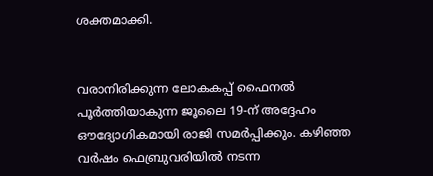ശക്തമാക്കി.


വരാനിരിക്കുന്ന ലോകകപ്പ് ഫൈനൽ പൂർത്തിയാകുന്ന ജൂലൈ 19-ന് അദ്ദേഹം ഔദ്യോഗികമായി രാജി സമർപ്പിക്കും. കഴിഞ്ഞ വർഷം ഫെബ്രുവരിയിൽ നടന്ന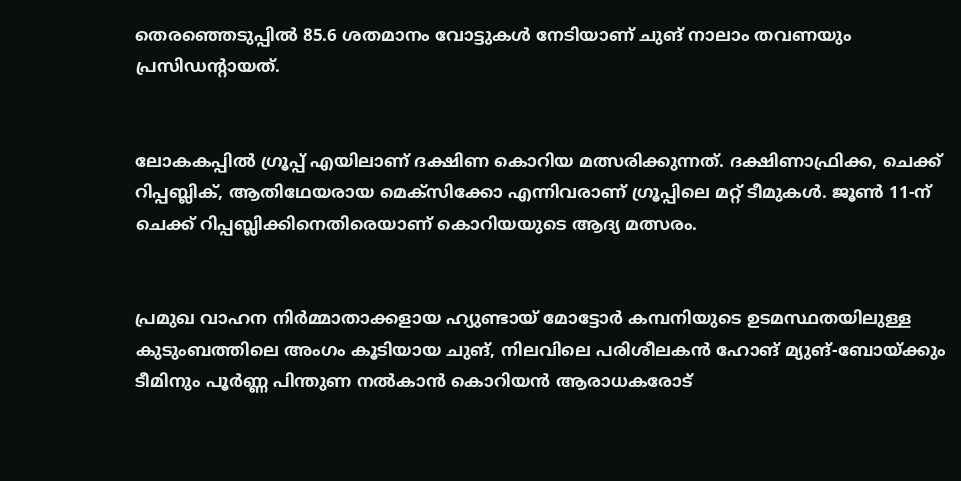തെരഞ്ഞെടുപ്പിൽ 85.6 ശതമാനം വോട്ടുകൾ നേടിയാണ് ചുങ് നാലാം തവണയും പ്രസിഡന്റായത്.


ലോകകപ്പിൽ ഗ്രൂപ്പ് എയിലാണ് ദക്ഷിണ കൊറിയ മത്സരിക്കുന്നത്. ദക്ഷിണാഫ്രിക്ക, ചെക്ക് റിപ്പബ്ലിക്, ആതിഥേയരായ മെക്സിക്കോ എന്നിവരാണ് ഗ്രൂപ്പിലെ മറ്റ് ടീമുകൾ. ജൂൺ 11-ന് ചെക്ക് റിപ്പബ്ലിക്കിനെതിരെയാണ് കൊറിയയുടെ ആദ്യ മത്സരം.


പ്രമുഖ വാഹന നിർമ്മാതാക്കളായ ഹ്യുണ്ടായ് മോട്ടോർ കമ്പനിയുടെ ഉടമസ്ഥതയിലുള്ള കുടുംബത്തിലെ അംഗം കൂടിയായ ചുങ്, നിലവിലെ പരിശീലകൻ ഹോങ് മ്യുങ്-ബോയ്ക്കും ടീമിനും പൂർണ്ണ പിന്തുണ നൽകാൻ കൊറിയൻ ആരാധകരോട്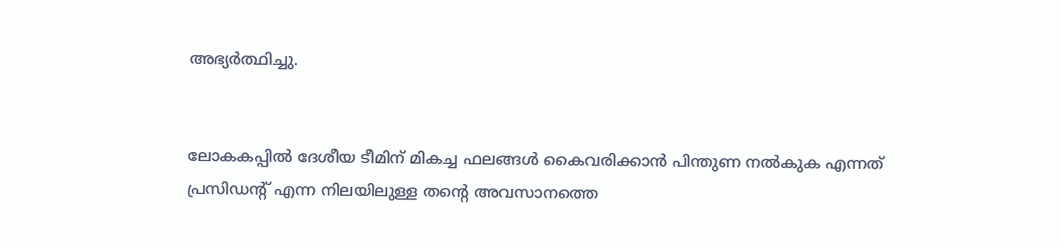അഭ്യർത്ഥിച്ചു.


ലോകകപ്പിൽ ദേശീയ ടീമിന് മികച്ച ഫലങ്ങൾ കൈവരിക്കാൻ പിന്തുണ നൽകുക എന്നത് പ്രസിഡന്റ് എന്ന നിലയിലുള്ള തന്റെ അവസാനത്തെ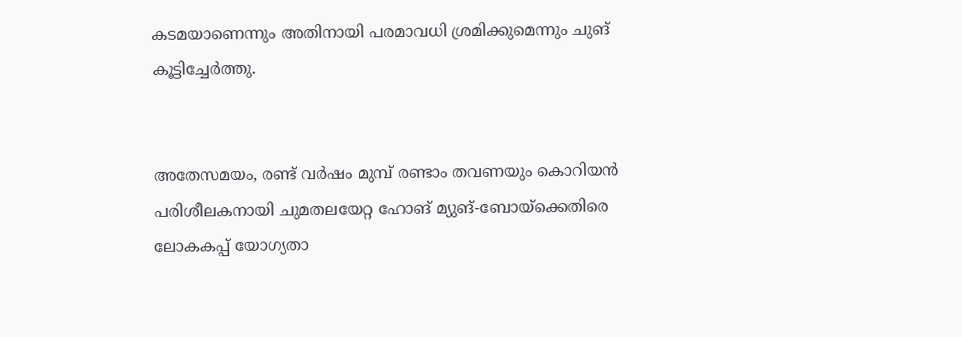കടമയാണെന്നും അതിനായി പരമാവധി ശ്രമിക്കുമെന്നും ചുങ് കൂട്ടിച്ചേർത്തു.


അതേസമയം, രണ്ട് വർഷം മുമ്പ് രണ്ടാം തവണയും കൊറിയൻ പരിശീലകനായി ചുമതലയേറ്റ ഹോങ് മ്യുങ്-ബോയ്ക്കെതിരെ ലോകകപ്പ് യോഗ്യതാ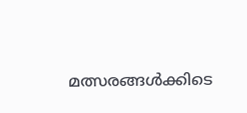മത്സരങ്ങൾക്കിടെ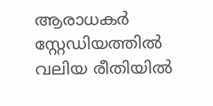ആരാധകർ സ്റ്റേഡിയത്തിൽ വലിയ രീതിയിൽ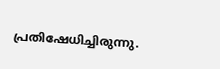പ്രതിഷേധിച്ചിരുന്നു.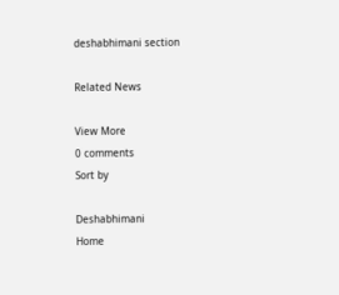deshabhimani section

Related News

View More
0 comments
Sort by

Deshabhimani
Home